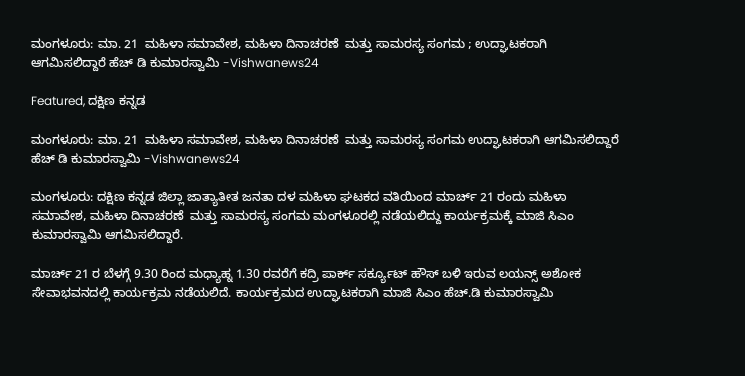ಮಂಗಳೂರು: ಮಾ. 21  ಮಹಿಳಾ ಸಮಾವೇಶ, ಮಹಿಳಾ ದಿನಾಚರಣೆ  ಮತ್ತು ಸಾಮರಸ್ಯ ಸಂಗಮ ; ಉದ್ಘಾಟಕರಾಗಿ ಆಗಮಿಸಲಿದ್ದಾರೆ‌ ಹೆಚ್ ಡಿ ಕುಮಾರಸ್ವಾಮಿ -Vishwanews24

Featured, ದಕ್ಷಿಣ ಕನ್ನಡ

ಮಂಗಳೂರು: ಮಾ. 21  ಮಹಿಳಾ ಸಮಾವೇಶ, ಮಹಿಳಾ ದಿನಾಚರಣೆ  ಮತ್ತು ಸಾಮರಸ್ಯ ಸಂಗಮ ಉದ್ಘಾಟಕರಾಗಿ ಆಗಮಿಸಲಿದ್ದಾರೆ‌ ಹೆಚ್ ಡಿ ಕುಮಾರಸ್ವಾಮಿ -Vishwanews24

ಮಂಗಳೂರು: ದಕ್ಷಿಣ ಕನ್ನಡ ಜಿಲ್ಲಾ ಜಾತ್ಯಾತೀತ ಜನತಾ ದಳ ಮಹಿಳಾ ಘಟಕದ ವತಿಯಿಂದ ಮಾರ್ಚ್ 21 ರಂದು ಮಹಿಳಾ ಸಮಾವೇಶ, ಮಹಿಳಾ ದಿನಾಚರಣೆ  ಮತ್ತು ಸಾಮರಸ್ಯ ಸಂಗಮ ಮಂಗಳೂರಲ್ಲಿ ನಡೆಯಲಿದ್ದು ಕಾರ್ಯಕ್ರಮಕ್ಕೆ ಮಾಜಿ ಸಿಎಂ ಕುಮಾರಸ್ವಾಮಿ ಆಗಮಿಸಲಿದ್ದಾರೆ‌.

ಮಾರ್ಚ್ 21 ರ ಬೆಳಗ್ಗೆ 9.30 ರಿಂದ ಮಧ್ಯಾಹ್ನ 1.30 ರವರೆಗೆ ಕದ್ರಿ ಪಾರ್ಕ್ ಸರ್ಕ್ಯೂಟ್ ಹೌಸ್ ಬಳಿ ಇರುವ ಲಯನ್ಸ್ ಅಶೋಕ ಸೇವಾಭವನದಲ್ಲಿ ಕಾರ್ಯಕ್ರಮ ನಡೆಯಲಿದೆ. ಕಾರ್ಯಕ್ರಮದ ಉದ್ಘಾಟಕರಾಗಿ ಮಾಜಿ ಸಿಎಂ ಹೆಚ್.ಡಿ ಕುಮಾರಸ್ವಾಮಿ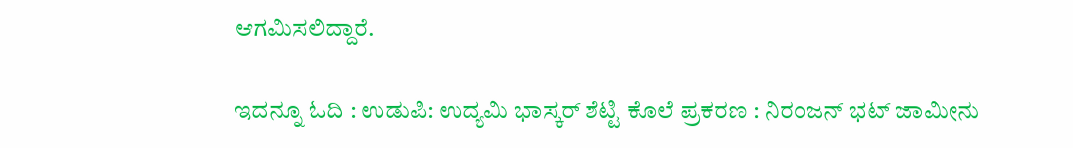ಆಗಮಿಸಲಿದ್ದಾರೆ.

ಇದನ್ನೂ ಓದಿ : ಉಡುಪಿ: ಉದ್ಯಮಿ ಭಾಸ್ಕರ್ ಶೆಟ್ಟಿ ಕೊಲೆ ಪ್ರಕರಣ : ನಿರಂಜನ್ ಭಟ್ ಜಾಮೀನು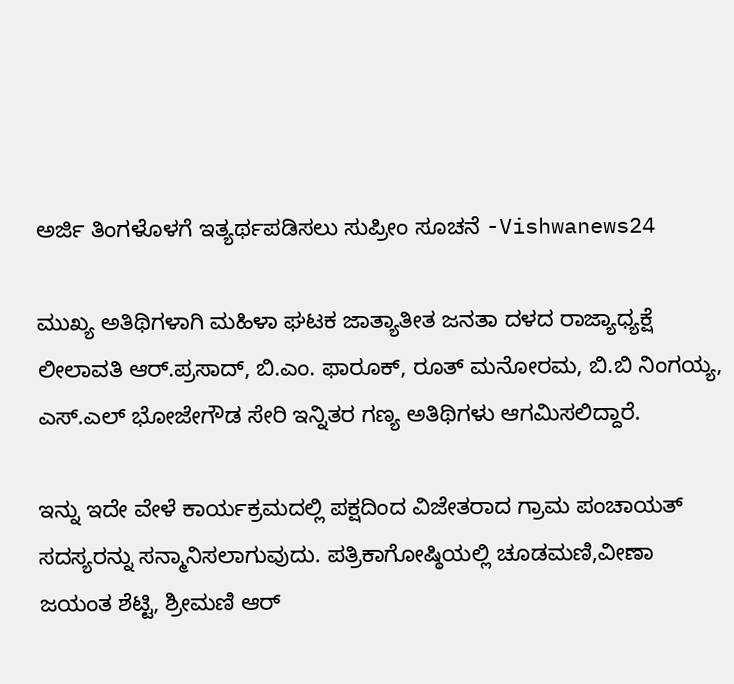ಅರ್ಜಿ ತಿಂಗಳೊಳಗೆ ಇತ್ಯರ್ಥಪಡಿಸಲು ಸುಪ್ರೀಂ ಸೂಚನೆ -Vishwanews24

ಮುಖ್ಯ ಅತಿಥಿಗಳಾಗಿ ಮಹಿಳಾ ಘಟಕ ಜಾತ್ಯಾತೀತ ಜನತಾ ದಳದ ರಾಜ್ಯಾಧ್ಯಕ್ಷೆ ಲೀಲಾವತಿ ಆರ್.ಪ್ರಸಾದ್, ಬಿ.ಎಂ. ಫಾರೂಕ್, ರೂತ್ ಮನೋರಮ, ಬಿ.ಬಿ ನಿಂಗಯ್ಯ, ಎಸ್.ಎಲ್ ಭೋಜೇಗೌಡ ಸೇರಿ ಇನ್ನಿತರ ಗಣ್ಯ ಅತಿಥಿಗಳು ಆಗಮಿಸಲಿದ್ದಾರೆ.

ಇನ್ನು ಇದೇ ವೇಳೆ ಕಾರ್ಯಕ್ರಮದಲ್ಲಿ ಪಕ್ಷದಿಂದ ವಿಜೇತರಾದ ಗ್ರಾಮ ಪಂಚಾಯತ್ ಸದಸ್ಯರನ್ನು ಸನ್ಮಾನಿಸಲಾಗುವುದು. ಪತ್ರಿಕಾಗೋಷ್ಠಿಯಲ್ಲಿ ಚೂಡಮಣಿ,ವೀಣಾ ಜಯಂತ ಶೆಟ್ಟಿ, ಶ್ರೀಮಣಿ ಆರ್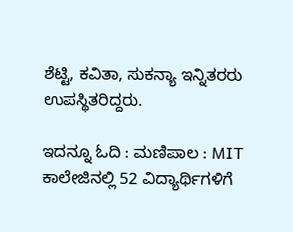ಶೆಟ್ಟಿ, ಕವಿತಾ, ಸುಕನ್ಯಾ ಇನ್ನಿತರರು ಉಪಸ್ಥಿತರಿದ್ದರು.

ಇದನ್ನೂ ಓದಿ : ಮಣಿಪಾಲ : MIT ಕಾಲೇಜಿನಲ್ಲಿ 52 ವಿದ್ಯಾರ್ಥಿಗಳಿಗೆ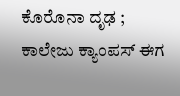ಕೊರೊನಾ ದೃಢ ; ಕಾಲೇಜು ಕ್ಯಾಂಪಸ್ ಈಗ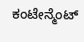ಕಂಟೇನ್ಮೆಂಟ್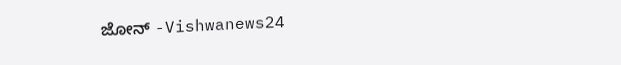ಜೋನ್ -Vishwanews24